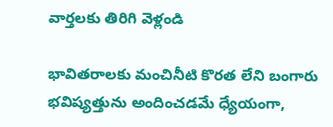వార్తలకు తిరిగి వెళ్లండి

భావితరాలకు మంచినీటి కొరత లేని బంగారు భవిష్యత్తును అందించడమే ధ్యేయంగా,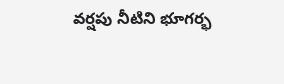వర్షపు నీటిని భూగర్భ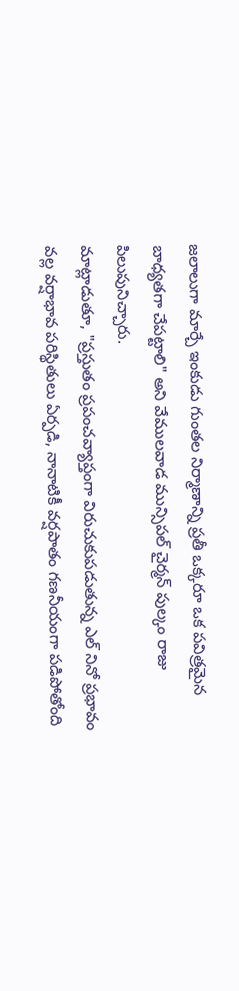జలాలుగా మార్చే ఇంకుడు గుంతల నిర్మాణాన్ని ప్రతీ ఒక్కరూ ఒక పవిత్రమైన బాధ్యతగా చేపట్టాలి" అని వేములవాడ మున్సిపల్ చైర్మన్ పుల్కం రాజు పిలుపునిచ్చారు.
మాట్లాడుతూ, "ప్రస్తుతం ప్రపంచవ్యాప్తంగా విరుచుకుపడుతున్న ఎల్ నినో ప్రభావం వల్ల వర్షాభావ పరిస్థితులు ఏర్పడి, నానాటికీ వర్షపాతం గణనీయంగా పడిపోతోంది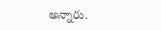అన్నారు.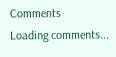Comments
Loading comments...